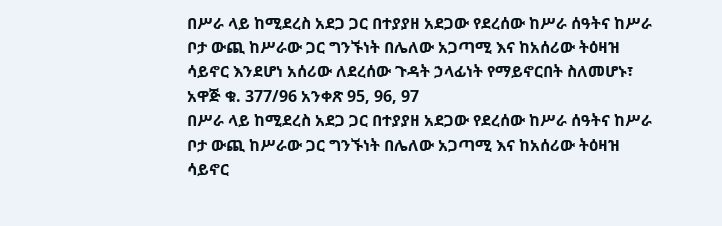በሥራ ላይ ከሚደረስ አደጋ ጋር በተያያዘ አደጋው የደረሰው ከሥራ ሰዓትና ከሥራ ቦታ ውጪ ከሥራው ጋር ግንኙነት በሌለው አጋጣሚ እና ከአሰሪው ትዕዛዝ ሳይኖር እንደሆነ አሰሪው ለደረሰው ጉዳት ኃላፊነት የማይኖርበት ስለመሆኑ፣ አዋጅ ቁ. 377/96 አንቀጽ 95, 96, 97
በሥራ ላይ ከሚደረስ አደጋ ጋር በተያያዘ አደጋው የደረሰው ከሥራ ሰዓትና ከሥራ ቦታ ውጪ ከሥራው ጋር ግንኙነት በሌለው አጋጣሚ እና ከአሰሪው ትዕዛዝ ሳይኖር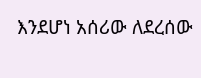እንደሆነ አሰሪው ለደረሰው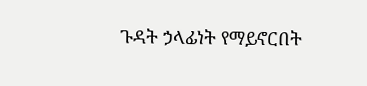ጉዳት ኃላፊነት የማይኖርበት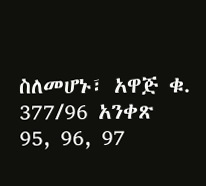ስለመሆኑ፣ አዋጅ ቁ. 377/96 አንቀጽ 95, 96, 97